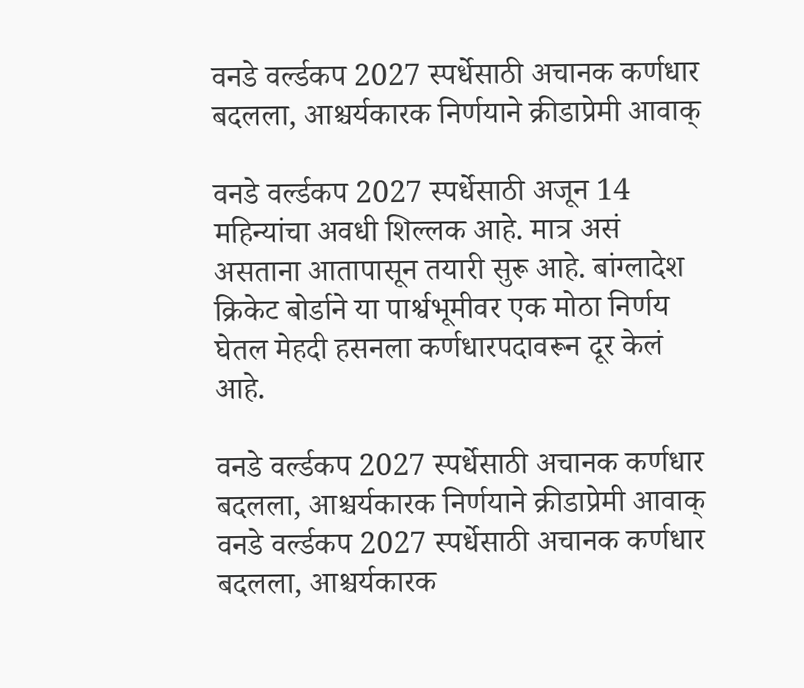वनडे वर्ल्डकप 2027 स्पर्धेसाठी अचानक कर्णधार बदलला, आश्चर्यकारक निर्णयाने क्रीडाप्रेमी आवाक्

वनडे वर्ल्डकप 2027 स्पर्धेसाठी अजून 14 महिन्यांचा अवधी शिल्लक आहे. मात्र असं असताना आतापासून तयारी सुरू आहे. बांग्लादेश क्रिकेट बोर्डाने या पार्श्वभूमीवर एक मोठा निर्णय घेतल मेहदी हसनला कर्णधारपदावरून दूर केलं आहे.

वनडे वर्ल्डकप 2027 स्पर्धेसाठी अचानक कर्णधार बदलला, आश्चर्यकारक निर्णयाने क्रीडाप्रेमी आवाक्
वनडे वर्ल्डकप 2027 स्पर्धेसाठी अचानक कर्णधार बदलला, आश्चर्यकारक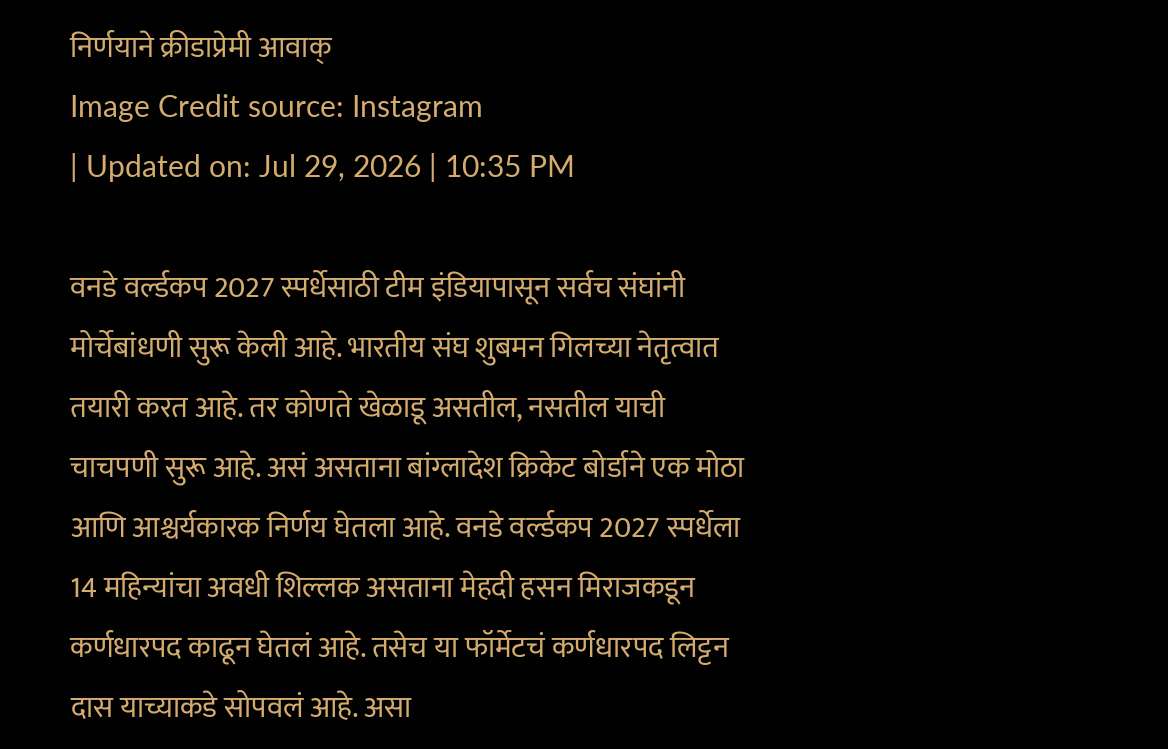निर्णयाने क्रीडाप्रेमी आवाक्
Image Credit source: Instagram
| Updated on: Jul 29, 2026 | 10:35 PM

वनडे वर्ल्डकप 2027 स्पर्धेसाठी टीम इंडियापासून सर्वच संघांनी मोर्चेबांधणी सुरू केली आहे. भारतीय संघ शुबमन गिलच्या नेतृत्वात तयारी करत आहे. तर कोणते खेळाडू असतील, नसतील याची चाचपणी सुरू आहे. असं असताना बांग्लादेश क्रिकेट बोर्डाने एक मोठा आणि आश्चर्यकारक निर्णय घेतला आहे. वनडे वर्ल्डकप 2027 स्पर्धेला 14 महिन्यांचा अवधी शिल्लक असताना मेहदी हसन मिराजकडून कर्णधारपद काढून घेतलं आहे. तसेच या फॉर्मेटचं कर्णधारपद लिट्टन दास याच्याकडे सोपवलं आहे. असा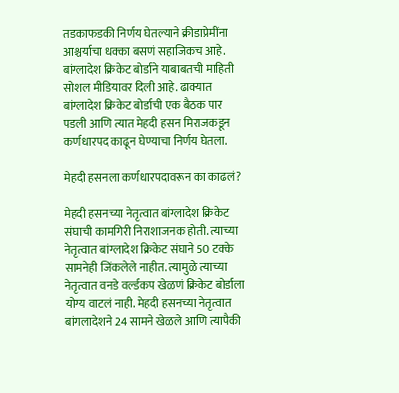तडकाफडकी निर्णय घेतल्याने क्रीडाप्रेमींना आश्चर्याचा धक्का बसणं सहाजिकच आहे. बांग्लादेश क्रिकेट बोर्डाने याबाबतची माहिती सोशल मीडियावर दिली आहे. ढाक्यात बांग्लादेश क्रिकेट बोर्डाची एक बैठक पार पडली आणि त्यात मेहदी हसन मिराजकडून कर्णधारपद काढून घेण्याचा निर्णय घेतला.

मेहदी हसनला कर्णधारपदावरून का काढलं?

मेहदी हसनच्या नेतृत्वात बांग्लादेश क्रिकेट संघाची कामगिरी निराशाजनक होती. त्याच्या नेतृत्वात बांग्लादेश क्रिकेट संघाने 50 टक्के सामनेही जिंकलेले नाहीत. त्यामुळे त्याच्या नेतृत्वात वनडे वर्ल्डकप खेळणं क्रिकेट बोर्डाला योग्य वाटलं नाही. मेहदी हसनच्या नेतृत्वात बांगलादेशने 24 सामने खेळले आणि त्यापैकी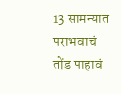13 सामन्यात पराभवाचं तोंड पाहावं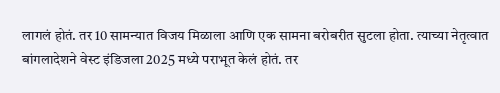लागलं होतं. तर 10 सामन्यात विजय मिळाला आणि एक सामना बरोबरीत सुटला होता. त्याच्या नेतृत्वात बांगलादेशने वेस्ट इंडिजला 2025 मध्ये पराभूत केलं होतं. तर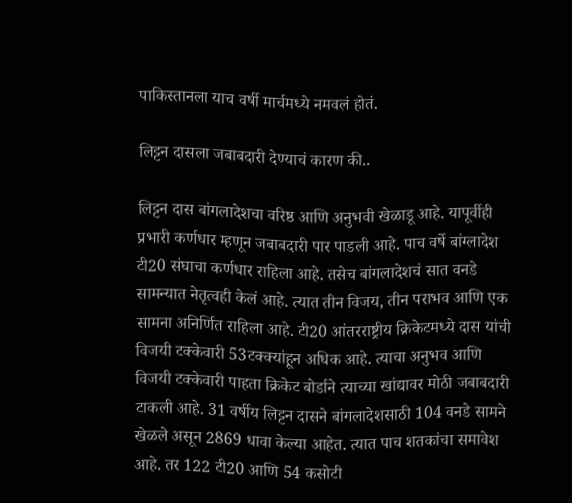पाकिस्तानला याच वर्षी मार्चमध्ये नमवलं होतं.

लिट्टन दासला जबाबदारी देण्याचं कारण की..

लिट्टन दास बांगलादेशचा वरिष्ठ आणि अनुभवी खेळाडू आहे. यापूर्वीही प्रभारी कर्णधार म्हणून जबाबदारी पार पाडली आहे. पाच वर्षे बांग्लादेश टी20 संघाचा कर्णधार राहिला आहे. तसेच बांगलादेशचं सात वनडे सामन्यात नेतृत्वही केलं आहे. त्यात तीन विजय, तीन पराभव आणि एक सामना अनिर्णित राहिला आहे. टी20 आंतरराष्ट्रीय क्रिकेटमध्ये दास यांची विजयी टक्केवारी 53टक्क्यांहून अधिक आहे. त्याचा अनुभव आणि विजयी टक्केवारी पाहता क्रिकेट बोर्डाने त्याच्या खांद्यावर मोठी जबाबदारी टाकली आहे. 31 वर्षीय लिट्टन दासने बांगलादेशसाठी 104 वनडे सामने खेळले असून 2869 धावा केल्या आहेत. त्यात पाच शतकांचा समावेश आहे. तर 122 टी20 आणि 54 कसोटी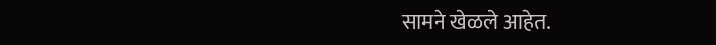सामने खेळले आहेत.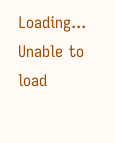Loading...
Unable to load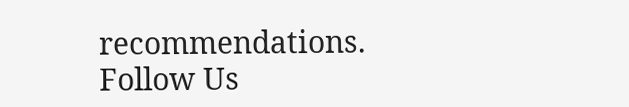recommendations.
Follow Us